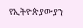የኢትዮጵያውያን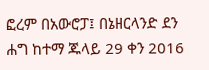ፎረም በአውሮፓ፤ በኔዘርላንድ ደን ሐግ ከተማ ጁላይ 29 ቀን 2016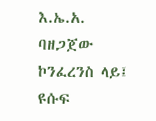እ.ኤ.አ. ባዘጋጀው ኮንፈረንስ ላይ፤ ዩሱፍ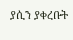ያሲን ያቀረቡት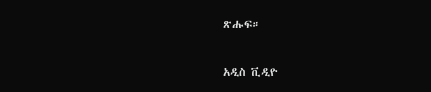ጽሑፍ።

አዲስ ቪዲዮ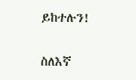ይከተሉን!

ስለእኛ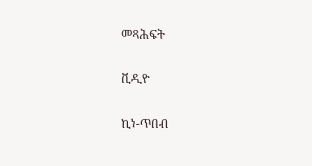መጻሕፍት

ቪዲዮ

ኪነ-ጥበብ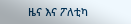ዜና እና ፖለቲካ